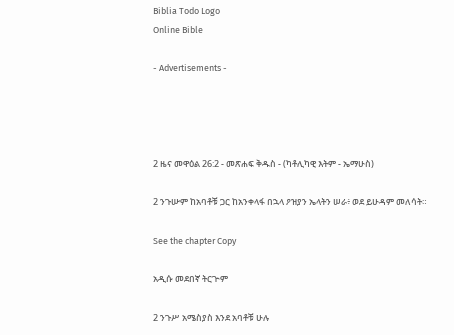Biblia Todo Logo
Online Bible

- Advertisements -




2 ዜና መዋዕል 26:2 - መጽሐፍ ቅዱስ - (ካቶሊካዊ እትም - ኤማሁስ)

2 ንጉሡም ከአባቶቹ ጋር ከአንቀላፋ በኋላ ዖዝያን ኤላትን ሠራ፥ ወደ ይሁዳም መለሳት።

See the chapter Copy

አዲሱ መደበኛ ትርጒም

2 ንጉሥ አሜስያስ እንደ አባቶቹ ሁሉ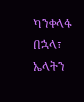ካንቀላፋ በኋላ፣ ኤላትን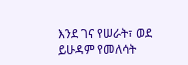እንደ ገና የሠራት፣ ወደ ይሁዳም የመለሳት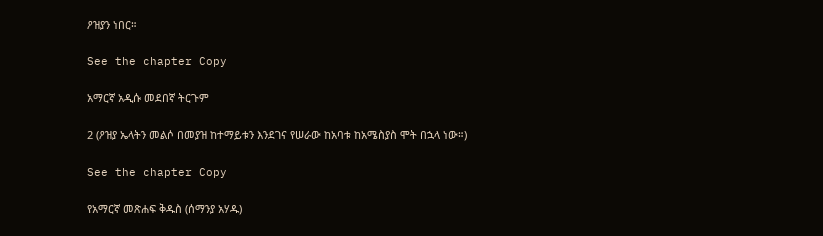ዖዝያን ነበር።

See the chapter Copy

አማርኛ አዲሱ መደበኛ ትርጉም

2 (ዖዝያ ኤላትን መልሶ በመያዝ ከተማይቱን እንደገና የሠራው ከአባቱ ከአሜስያስ ሞት በኋላ ነው።)

See the chapter Copy

የአማርኛ መጽሐፍ ቅዱስ (ሰማንያ አሃዱ)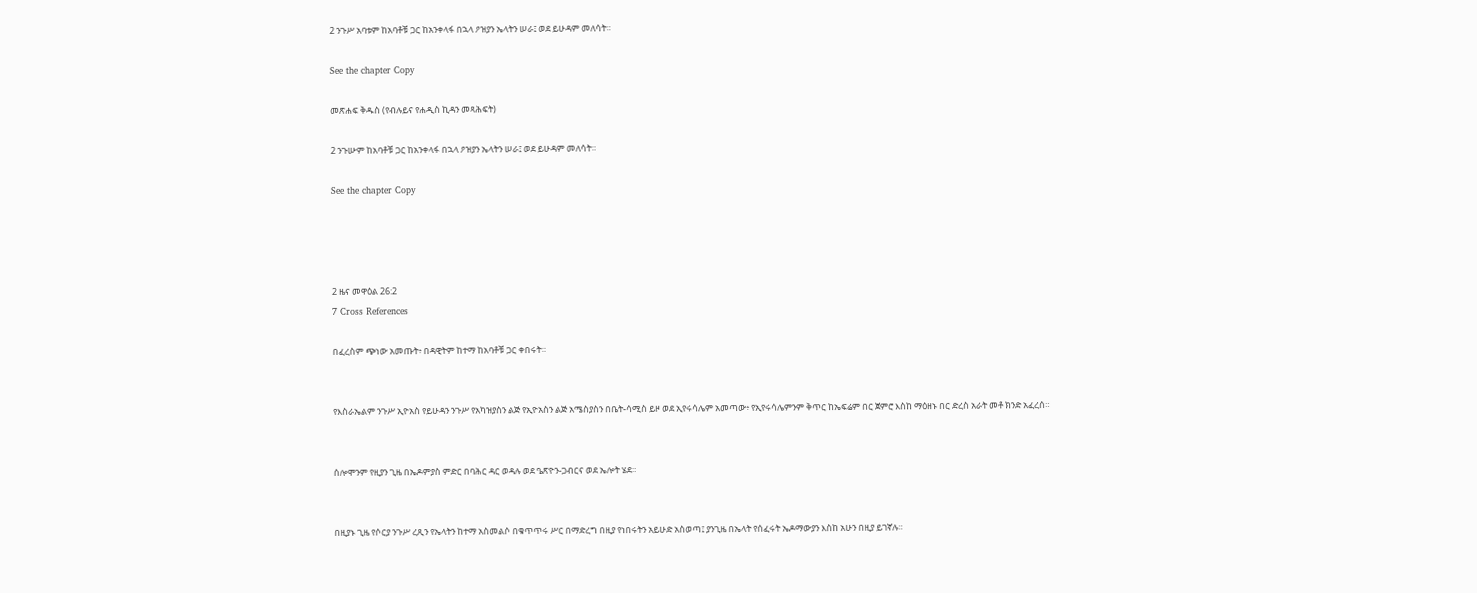2 ንጉሥ አባቱም ከአባቶቹ ጋር ከአንቀላፋ በኋላ ዖዝያን ኤላትን ሠራ፤ ወደ ይሁዳም መለሳት።

See the chapter Copy

መጽሐፍ ቅዱስ (የብሉይና የሐዲስ ኪዳን መጻሕፍት)

2 ንጉሡም ከአባቶቹ ጋር ከአንቀላፋ በኋላ ዖዝያን ኤላትን ሠራ፤ ወደ ይሁዳም መለሳት።

See the chapter Copy




2 ዜና መዋዕል 26:2
7 Cross References

በፈረስም ጭነው አመጡት፥ በዳዊትም ከተማ ከአባቶቹ ጋር ቀበሩት።


የእስራኤልም ንጉሥ ኢዮአስ የይሁዳን ንጉሥ የአካዝያስን ልጅ የኢዮአስን ልጅ አሜስያስን በቤት-ሳሚስ ይዞ ወደ ኢየሩሳሌም አመጣው፥ የኢየሩሳሌምንም ቅጥር ከኤፍሬም በር ጀምሮ እስከ ማዕዘኑ በር ድረስ አራት መቶ ክንድ አፈረሰ።


ሰሎሞንም የዚያን ጊዜ በኤዶምያስ ምድር በባሕር ዳር ወዳሉ ወደ ዔጽዮን-ጋብርና ወደ ኤሎት ሄደ።


በዚያኑ ጊዜ የሶርያ ንጉሥ ረጺን የኤላትን ከተማ አስመልሶ በቁጥጥሩ ሥር በማድረግ በዚያ የነበሩትን አይሁድ አስወጣ፤ ያንጊዜ በኤላት የሰፈሩት ኤዶማውያን እስከ አሁን በዚያ ይገኛሉ።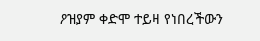ዖዝያም ቀድሞ ተይዛ የነበረችውን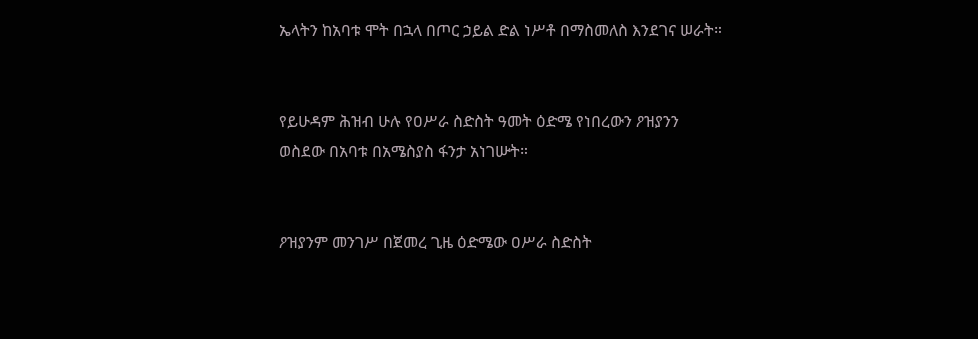ኤላትን ከአባቱ ሞት በኋላ በጦር ኃይል ድል ነሥቶ በማስመለስ እንደገና ሠራት።


የይሁዳም ሕዝብ ሁሉ የዐሥራ ስድስት ዓመት ዕድሜ የነበረውን ዖዝያንን ወስደው በአባቱ በአሜስያስ ፋንታ አነገሡት።


ዖዝያንም መንገሥ በጀመረ ጊዜ ዕድሜው ዐሥራ ስድስት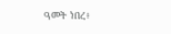ዓመት ነበረ፥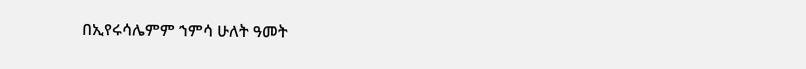በኢየሩሳሌምም ኀምሳ ሁለት ዓመት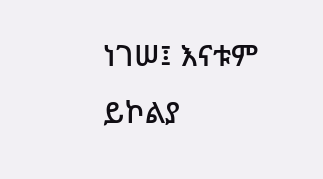ነገሠ፤ እናቱም ይኮልያ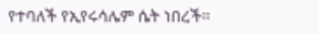የተባለች የኢየሩሳሌም ሴት ነበረች።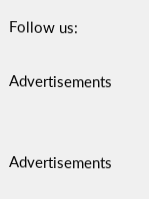Follow us:

Advertisements


Advertisements